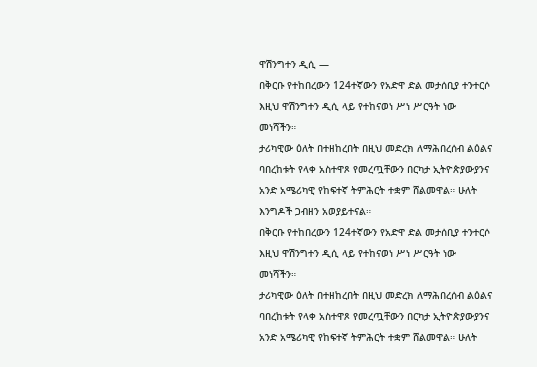ዋሽንግተን ዲሲ —
በቅርቡ የተከበረውን 124ተኛውን የአድዋ ድል መታሰቢያ ተንተርሶ እዚህ ዋሽንግተን ዲሲ ላይ የተከናወነ ሥነ ሥርዓት ነው መነሻችን።
ታሪካዊው ዕለት በተዘከረበት በዚህ መድረክ ለማሕበረሰብ ልዕልና ባበረከቱት የላቀ አስተዋጾ የመረጧቸውን በርካታ ኢትዮጵያውያንና አንድ አሜሪካዊ የከፍተኛ ትምሕርት ተቋም ሸልመዋል። ሁለት እንግዶች ጋብዘን አወያይተናል።
በቅርቡ የተከበረውን 124ተኛውን የአድዋ ድል መታሰቢያ ተንተርሶ እዚህ ዋሽንግተን ዲሲ ላይ የተከናወነ ሥነ ሥርዓት ነው መነሻችን።
ታሪካዊው ዕለት በተዘከረበት በዚህ መድረክ ለማሕበረሰብ ልዕልና ባበረከቱት የላቀ አስተዋጾ የመረጧቸውን በርካታ ኢትዮጵያውያንና አንድ አሜሪካዊ የከፍተኛ ትምሕርት ተቋም ሸልመዋል። ሁለት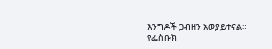እንግዶች ጋብዘን አወያይተናል።
የፌስቡክ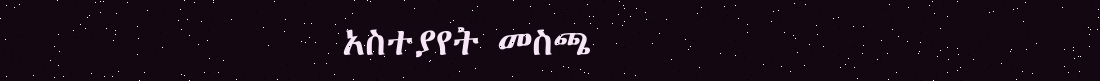አስተያየት መስጫ